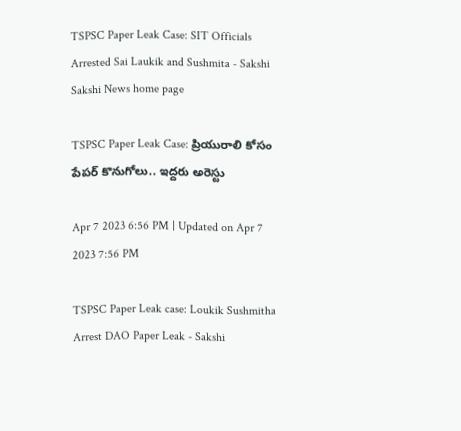TSPSC Paper Leak Case: SIT Officials Arrested Sai Laukik and Sushmita - Sakshi
Sakshi News home page

TSPSC Paper Leak Case: ప్రియురాలి కోసం పేపర్‌ కొనుగోలు.. ఇద్దరు అరెస్టు

Apr 7 2023 6:56 PM | Updated on Apr 7 2023 7:56 PM

TSPSC Paper Leak case: Loukik Sushmitha Arrest DAO Paper Leak - Sakshi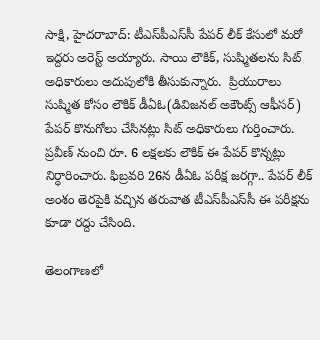సాక్షి, హైదరాబాద్‌: టీఎస్‌పీఎస్‌సీ పేపర్‌ లీక్‌ కేసులో మరో ఇద్దరు అరెస్ట్‌ అయ్యారు. సాయి లౌకిక్‌, సుష్మితలను సిట్‌ అధికారులు అదుపులోకి తీసుకున్నారు.  ప్రియురాలు సుష్మిత కోసం లౌకిక్‌ డీఏఓ(డివిజనల్‌ అకౌంట్స్‌ ఆఫీసర్‌) పేపర్ కొనుగోలు చేసినట్లు సిట్‌ అధికారులు గుర్తించారు. ప్రవీణ్‌ నుంచి రూ. 6 లక్షలకు లౌకిక్‌ ఈ పేపర్‌ కొన్నట్లు నిర్ధారించారు. ఫిబ్రవరి 26న డీఏఓ పరీక్ష జరగ్గా.. పేపర్ లీక్ అంశం తెరపైకి వచ్చిన తరువాత టీఎస్‌పీఎస్‌సీ ఈ పరీక్షను కూడా రద్దు చేసింది.

తెలంగాణలో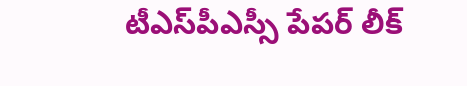టీఎస్‌పీఎస్సీ పేపర్‌ లీక్‌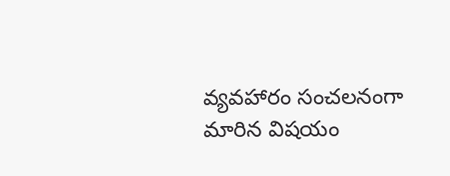వ్యవహారం సంచలనంగా మారిన విషయం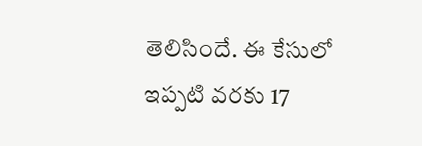తెలిసిందే. ఈ కేసులో ఇప్పటి వరకు 17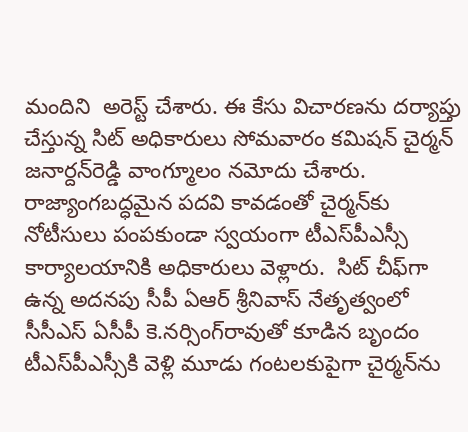మందిని  అరెస్ట్‌ చేశారు. ఈ కేసు విచారణను దర్యాప్తు చేస్తున్న సిట్‌ అధికారులు సోమవారం కమిషన్‌ చైర్మన్‌ జనార్దన్‌రెడ్డి వాంగ్మూలం నమోదు చేశారు. రాజ్యాంగబద్ధమైన పదవి కావడంతో చైర్మన్‌కు నోటీసులు పంపకుండా స్వయంగా టీఎస్‌పీఎస్సీ కార్యాలయానికి అధికారులు వెళ్లారు.  సిట్‌ చీఫ్‌గా ఉన్న అదనపు సీపీ ఏఆర్‌ శ్రీనివాస్‌ నేతృత్వంలో సీసీఎస్‌ ఏసీపీ కె.నర్సింగ్‌రావుతో కూడిన బృందం టీఎస్‌పీఎస్సీకి వెళ్లి మూడు గంటలకుపైగా చైర్మన్‌ను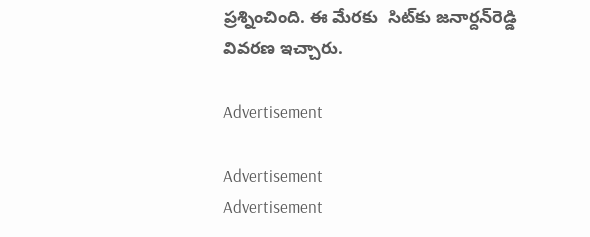ప్రశ్నించింది. ఈ మేరకు  సిట్‌కు జనార్దన్‌రెడ్డి వివరణ ఇచ్చారు.

Advertisement

Advertisement
Advertisement